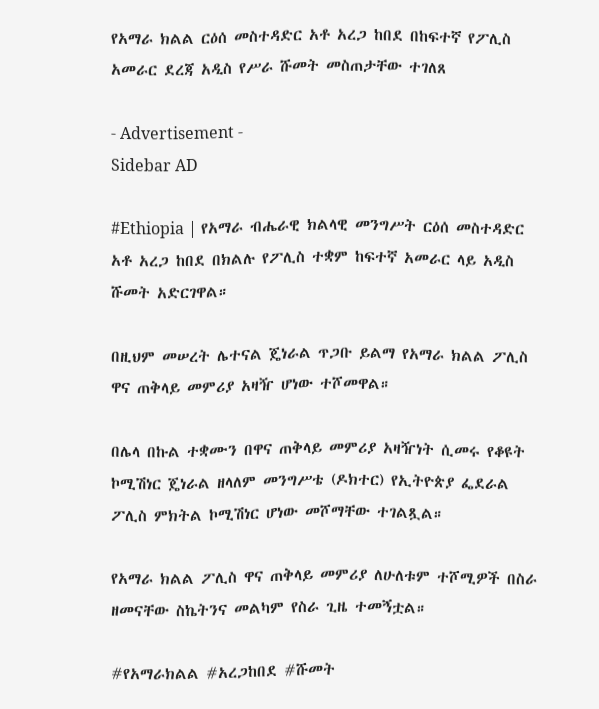የአማራ ክልል ርዕሰ መስተዳድር አቶ አረጋ ከበደ በከፍተኛ የፖሊስ አመራር ደረጃ አዲስ የሥራ ሹመት መስጠታቸው ተገለጸ

- Advertisement -
Sidebar AD

#Ethiopia | የአማራ ብሔራዊ ክልላዊ መንግሥት ርዕሰ መስተዳድር አቶ አረጋ ከበደ በክልሉ የፖሊስ ተቋም ከፍተኛ አመራር ላይ አዲስ ሹመት አድርገዋል።

በዚህም መሠረት ሌተናል ጄነራል ጥጋቡ ይልማ የአማራ ክልል ፖሊስ ዋና ጠቅላይ መምሪያ አዛዥ ሆነው ተሾመዋል።

በሌላ በኩል ተቋሙን በዋና ጠቅላይ መምሪያ አዛዥነት ሲመሩ የቆዩት ኮሚሽነር ጄነራል ዘላለም መንግሥቴ (ዶክተር) የኢትዮጵያ ፌደራል ፖሊስ ምክትል ኮሚሽነር ሆነው መሾማቸው ተገልጿል።

የአማራ ክልል ፖሊስ ዋና ጠቅላይ መምሪያ ለሁለቱም ተሾሚዎች በስራ ዘመናቸው ስኬትንና መልካም የስራ ጊዜ ተመኝቷል።

#የአማራክልል #አረጋከበደ #ሹመት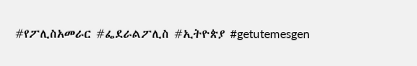#የፖሊስአመራር #ፌደራልፖሊስ #ኢትዮጵያ #getutemesgen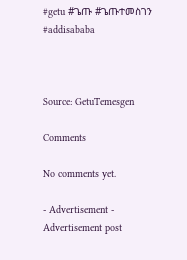#getu #ጌጡ #ጌጡተመስገን #addisababa



Source: GetuTemesgen

Comments

No comments yet.

- Advertisement -
Advertisement post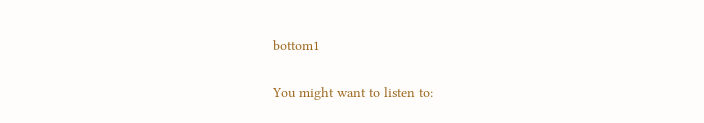bottom1

You might want to listen to: